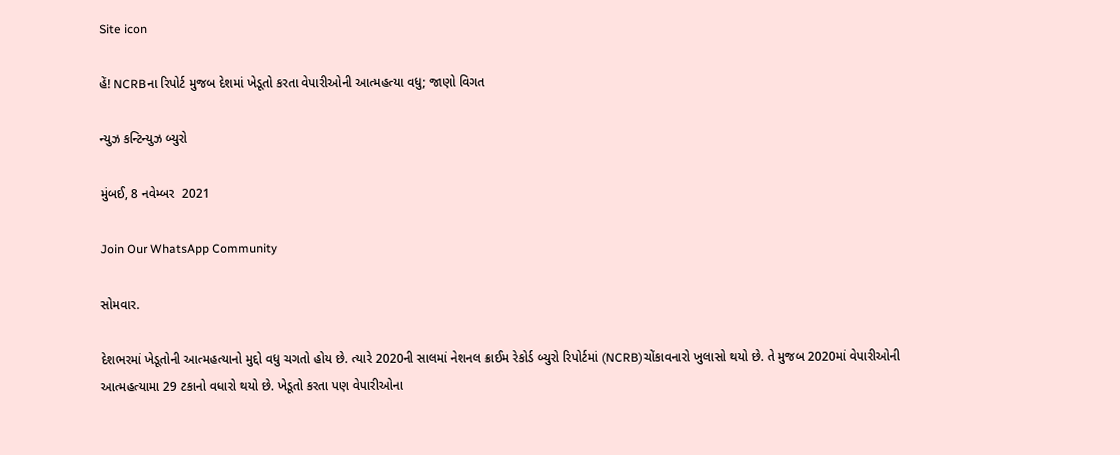Site icon

હેં! NCRBના રિપોર્ટ મુજબ દેશમાં ખેડૂતો કરતા વેપારીઓની આત્મહત્યા વધુ; જાણો વિગત

ન્યુઝ કન્ટિન્યુઝ બ્યુરો

મુંબઈ, 8 નવેમ્બર  2021

Join Our WhatsApp Community

સોમવાર.

દેશભરમાં ખેડૂતોની આત્મહત્યાનો મુદ્દો વધુ ચગતો હોય છે. ત્યારે 2020ની સાલમાં નેશનલ ક્રાઈમ રેકોર્ડ બ્યુરો રિપોર્ટમાં (NCRB)ચોંકાવનારો ખુલાસો થયો છે. તે મુજબ 2020માં વેપારીઓની આત્મહત્યામા 29 ટકાનો વધારો થયો છે. ખેડૂતો કરતા પણ વેપારીઓના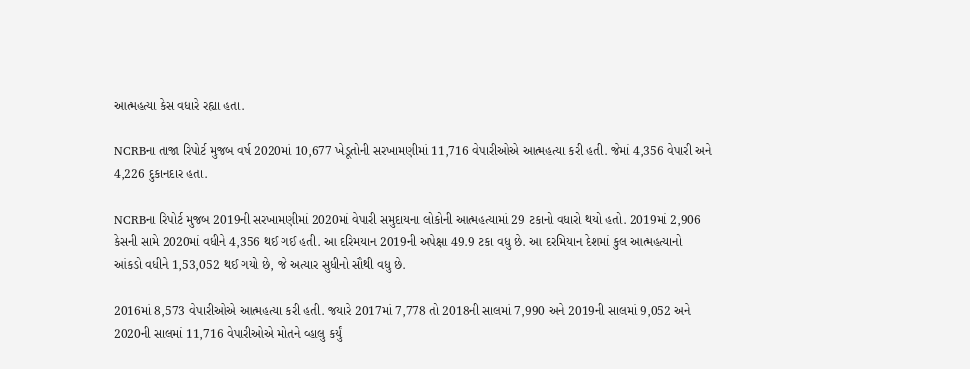આત્મહત્યા કેસ વધારે રહ્યા હતા.

NCRBના તાજા રિપોર્ટ મુજબ વર્ષ 2020માં 10,677 ખેડૂતોની સરખામણીમાં 11,716 વેપારીઓએ આત્મહત્યા કરી હતી. જેમાં 4,356 વેપારી અને 4,226 દુકાનદાર હતા.

NCRBના રિપોર્ટ મુજબ 2019ની સરખામણીમાં 2020માં વેપારી સમુદાયના લોકોની આત્મહત્યામાં 29 ટકાનો વધારો થયો હતો. 2019માં 2,906 કેસની સામે 2020માં વધીને 4,356 થઈ ગઈ હતી. આ દરિમયાન 2019ની અપેક્ષા 49.9 ટકા વધુ છે. આ દરમિયાન દેશમાં કુલ આત્મહત્યાનો આંકડો વધીને 1,53,052 થઈ ગયો છે, જે અત્યાર સુધીનો સૌથી વધુ છે.

2016માં 8,573 વેપારીઓએ આત્મહત્યા કરી હતી. જયારે 2017માં 7,778 તો 2018ની સાલમાં 7,990 અને 2019ની સાલમાં 9,052 અને 2020ની સાલમાં 11,716 વેપારીઓએ મોતને વ્હાલુ કર્યું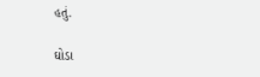હતું.

ઘોડા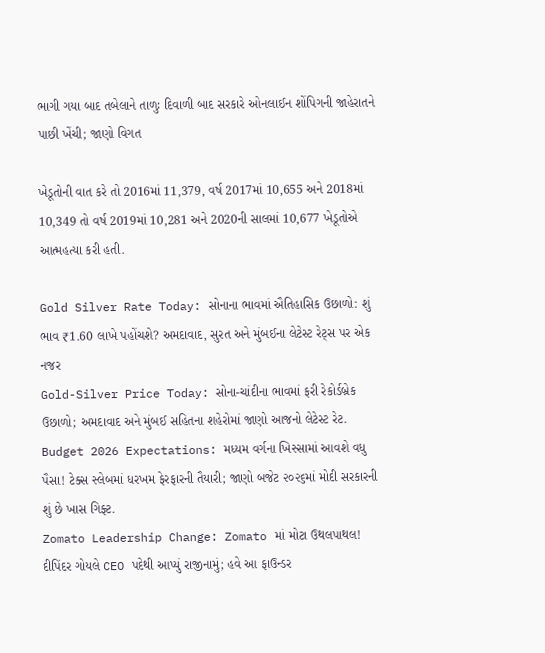ભાગી ગયા બાદ તબેલાને તાળુઃ દિવાળી બાદ સરકારે ઓનલાઈન શોંપિગની જાહેરાતને પાછી ખેંચી; જાણો વિગત

ખેડૂતોની વાત કરે તો 2016માં 11,379, વર્ષ 2017માં 10,655 અને 2018માં 10,349 તો વર્ષ 2019માં 10,281 અને 2020ની સાલમાં 10,677 ખેડૂતોએ આત્મહત્યા કરી હતી.

Gold Silver Rate Today: સોનાના ભાવમાં ઐતિહાસિક ઉછાળો: શું ભાવ ₹1.60 લાખે પહોંચશે? અમદાવાદ, સુરત અને મુંબઈના લેટેસ્ટ રેટ્સ પર એક નજર
Gold-Silver Price Today: સોના-ચાંદીના ભાવમાં ફરી રેકોર્ડબ્રેક ઉછાળો; અમદાવાદ અને મુંબઈ સહિતના શહેરોમાં જાણો આજનો લેટેસ્ટ રેટ.
Budget 2026 Expectations: મધ્યમ વર્ગના ખિસ્સામાં આવશે વધુ પૈસા! ટેક્સ સ્લેબમાં ધરખમ ફેરફારની તૈયારી; જાણો બજેટ ૨૦૨૬માં મોદી સરકારની શું છે ખાસ ગિફ્ટ.
Zomato Leadership Change: Zomato માં મોટા ઉથલપાથલ! દીપિંદર ગોયલે CEO પદેથી આપ્યું રાજીનામું; હવે આ ફાઉન્ડર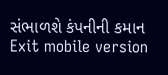સંભાળશે કંપનીની કમાન
Exit mobile version